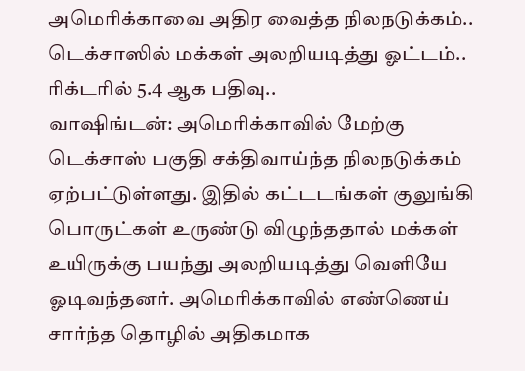அமெரிக்காவை அதிர வைத்த நிலநடுக்கம்.. டெக்சாஸில் மக்கள் அலறியடித்து ஓட்டம்.. ரிக்டரில் 5.4 ஆக பதிவு..
வாஷிங்டன்: அமெரிக்காவில் மேற்கு டெக்சாஸ் பகுதி சக்திவாய்ந்த நிலநடுக்கம் ஏற்பட்டுள்ளது. இதில் கட்டடங்கள் குலுங்கி பொருட்கள் உருண்டு விழுந்ததால் மக்கள் உயிருக்கு பயந்து அலறியடித்து வெளியே ஓடிவந்தனர். அமெரிக்காவில் எண்ணெய் சார்ந்த தொழில் அதிகமாக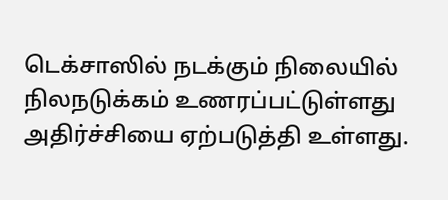டெக்சாஸில் நடக்கும் நிலையில் நிலநடுக்கம் உணரப்பட்டுள்ளது அதிர்ச்சியை ஏற்படுத்தி உள்ளது.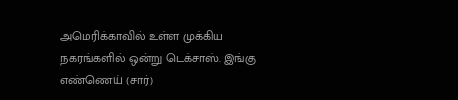அமெரிக்காவில் உள்ள முக்கிய நகரங்களில் ஒன்று டெக்சாஸ். இங்கு எண்ணெய் (சார்)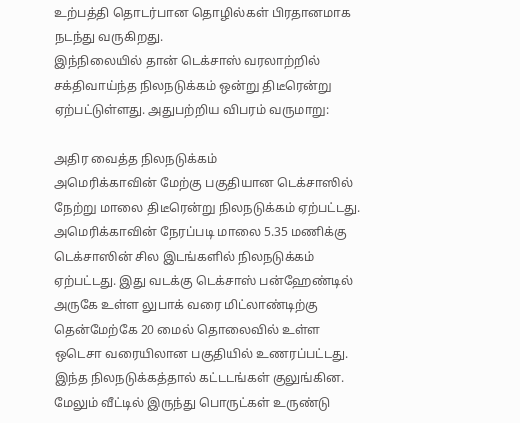உற்பத்தி தொடர்பான தொழில்கள் பிரதானமாக நடந்து வருகிறது.
இந்நிலையில் தான் டெக்சாஸ் வரலாற்றில் சக்திவாய்ந்த நிலநடுக்கம் ஒன்று திடீரென்று ஏற்பட்டுள்ளது. அதுபற்றிய விபரம் வருமாறு:

அதிர வைத்த நிலநடுக்கம்
அமெரிக்காவின் மேற்கு பகுதியான டெக்சாஸில் நேற்று மாலை திடீரென்று நிலநடுக்கம் ஏற்பட்டது. அமெரிக்காவின் நேரப்படி மாலை 5.35 மணிக்கு டெக்சாஸின் சில இடங்களில் நிலநடுக்கம் ஏற்பட்டது. இது வடக்கு டெக்சாஸ் பன்ஹேண்டில் அருகே உள்ள லுபாக் வரை மிட்லாண்டிற்கு தென்மேற்கே 20 மைல் தொலைவில் உள்ள ஒடெசா வரையிலான பகுதியில் உணரப்பட்டது. இந்த நிலநடுக்கத்தால் கட்டடங்கள் குலுங்கின. மேலும் வீட்டில் இருந்து பொருட்கள் உருண்டு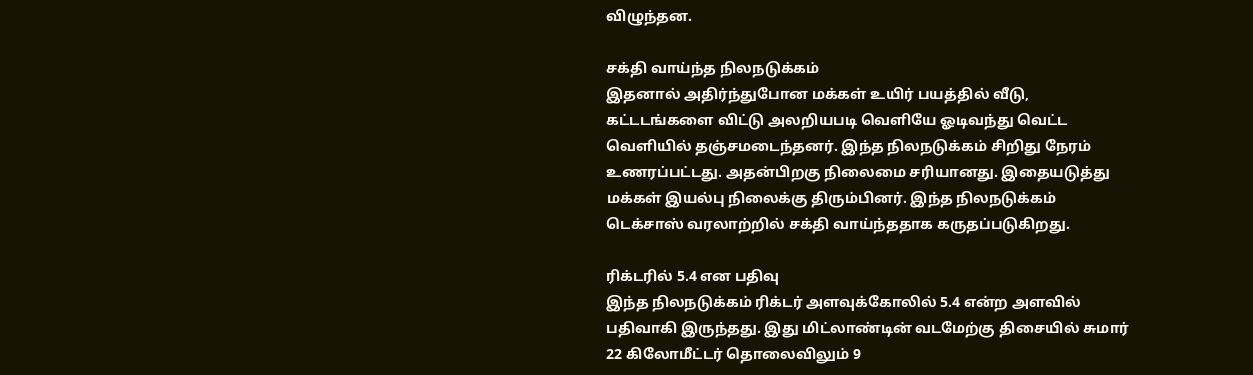விழுந்தன.

சக்தி வாய்ந்த நிலநடுக்கம்
இதனால் அதிர்ந்துபோன மக்கள் உயிர் பயத்தில் வீடு, கட்டடங்களை விட்டு அலறியபடி வெளியே ஓடிவந்து வெட்ட வெளியில் தஞ்சமடைந்தனர். இந்த நிலநடுக்கம் சிறிது நேரம் உணரப்பட்டது. அதன்பிறகு நிலைமை சரியானது. இதையடுத்து மக்கள் இயல்பு நிலைக்கு திரும்பினர். இந்த நிலநடுக்கம் டெக்சாஸ் வரலாற்றில் சக்தி வாய்ந்ததாக கருதப்படுகிறது.

ரிக்டரில் 5.4 என பதிவு
இந்த நிலநடுக்கம் ரிக்டர் அளவுக்கோலில் 5.4 என்ற அளவில் பதிவாகி இருந்தது. இது மிட்லாண்டின் வடமேற்கு திசையில் சுமார் 22 கிலோமீட்டர் தொலைவிலும் 9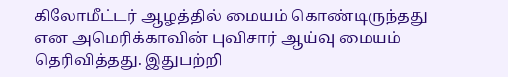கிலோமீட்டர் ஆழத்தில் மையம் கொண்டிருந்தது என அமெரிக்காவின் புவிசார் ஆய்வு மையம் தெரிவித்தது. இதுபற்றி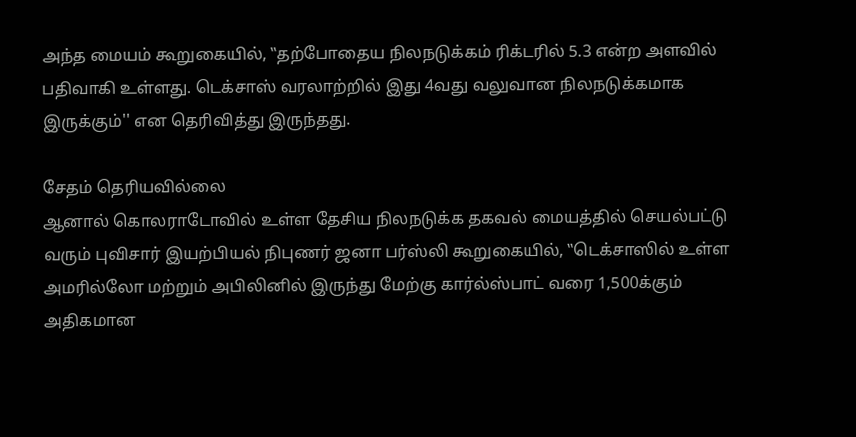அந்த மையம் கூறுகையில், ‛‛தற்போதைய நிலநடுக்கம் ரிக்டரில் 5.3 என்ற அளவில் பதிவாகி உள்ளது. டெக்சாஸ் வரலாற்றில் இது 4வது வலுவான நிலநடுக்கமாக இருக்கும்'' என தெரிவித்து இருந்தது.

சேதம் தெரியவில்லை
ஆனால் கொலராடோவில் உள்ள தேசிய நிலநடுக்க தகவல் மையத்தில் செயல்பட்டு வரும் புவிசார் இயற்பியல் நிபுணர் ஜனா பர்ஸ்லி கூறுகையில், ‛‛டெக்சாஸில் உள்ள அமரில்லோ மற்றும் அபிலினில் இருந்து மேற்கு கார்ல்ஸ்பாட் வரை 1,500க்கும் அதிகமான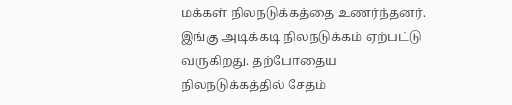மக்கள் நிலநடுக்கத்தை உணர்ந்தனர். இங்கு அடிக்கடி நிலநடுக்கம் ஏற்பட்டு வருகிறது. தற்போதைய நிலநடுக்கத்தில் சேதம்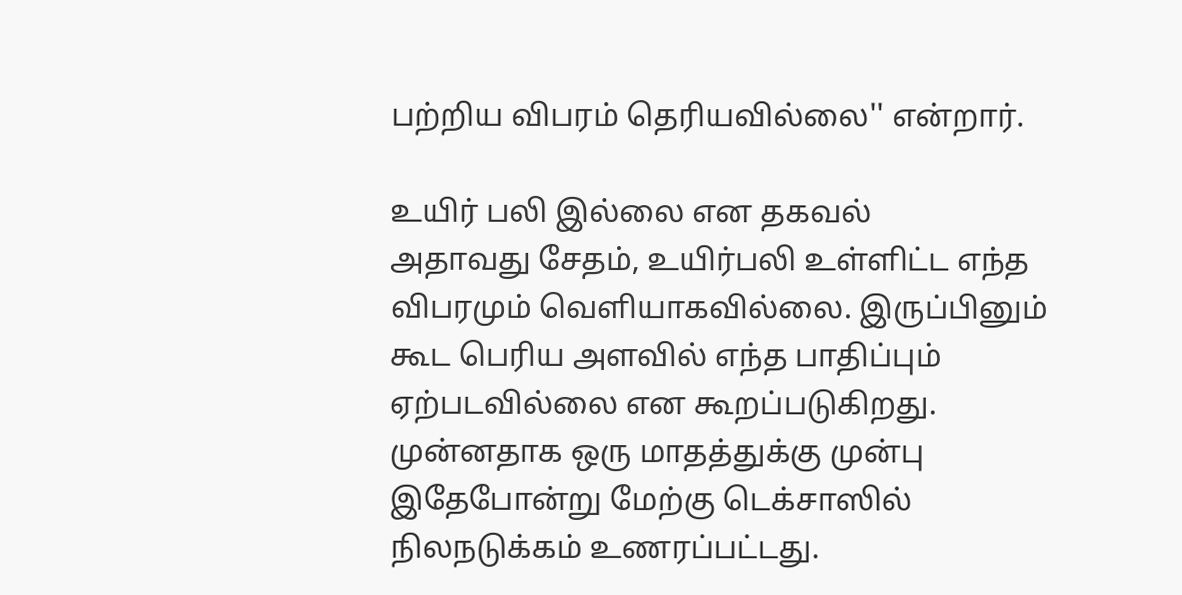பற்றிய விபரம் தெரியவில்லை'' என்றார்.

உயிர் பலி இல்லை என தகவல்
அதாவது சேதம், உயிர்பலி உள்ளிட்ட எந்த விபரமும் வெளியாகவில்லை. இருப்பினும் கூட பெரிய அளவில் எந்த பாதிப்பும் ஏற்படவில்லை என கூறப்படுகிறது. முன்னதாக ஒரு மாதத்துக்கு முன்பு இதேபோன்று மேற்கு டெக்சாஸில் நிலநடுக்கம் உணரப்பட்டது.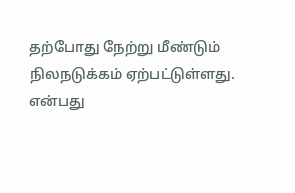தற்போது நேற்று மீண்டும் நிலநடுக்கம் ஏற்பட்டுள்ளது. என்பது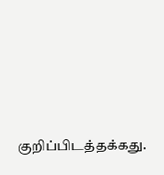குறிப்பிடத்தக்கது.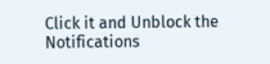Click it and Unblock the Notifications